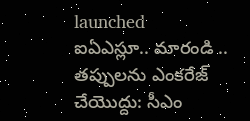launched
ఐఏఎస్లూ.. మారండి .. తప్పులను ఎంకరేజ్ చేయొద్దు: సీఎం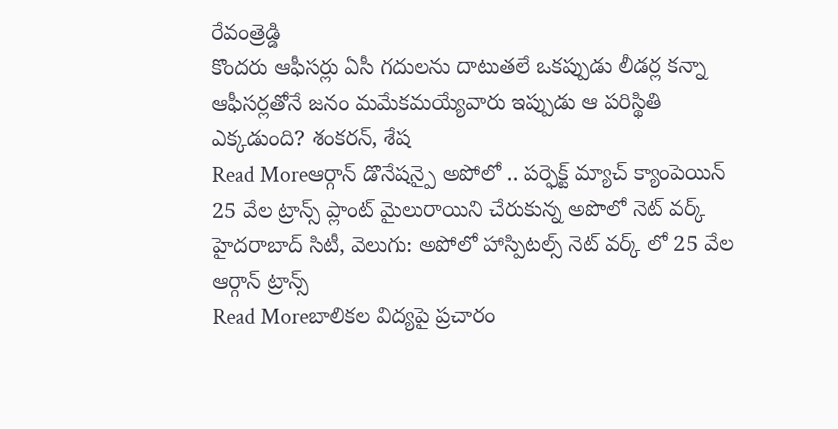రేవంత్రెడ్డి
కొందరు ఆఫీసర్లు ఏసీ గదులను దాటుతలే ఒకప్పుడు లీడర్ల కన్నా ఆఫీసర్లతోనే జనం మమేకమయ్యేవారు ఇప్పుడు ఆ పరిస్థితి ఎక్కడుంది? శంకరన్, శేష
Read Moreఆర్గాన్ డొనేషన్పై అపోలో .. పర్ఫెక్ట్ మ్యాచ్ క్యాంపెయిన్
25 వేల ట్రాన్స్ ప్లాంట్ మైలురాయిని చేరుకున్న అపొలో నెట్ వర్క్ హైదరాబాద్ సిటీ, వెలుగు: అపోలో హాస్పిటల్స్ నెట్ వర్క్ లో 25 వేల ఆర్గాన్ ట్రాన్స్
Read Moreబాలికల విద్యపై ప్రచారం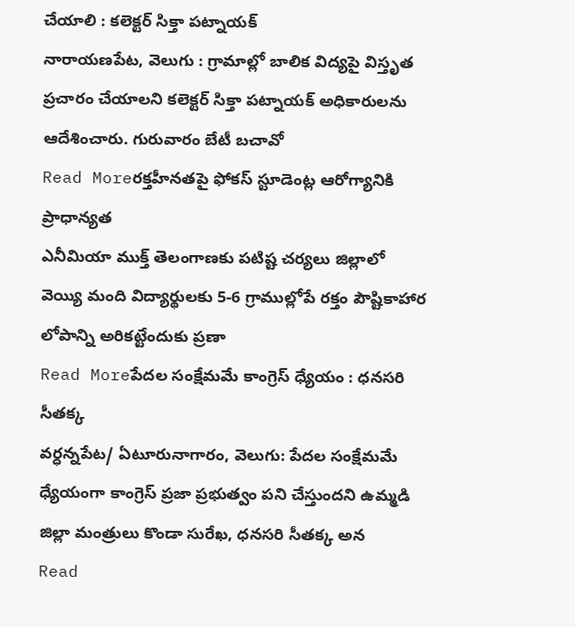చేయాలి : కలెక్టర్ సిక్తా పట్నాయక్
నారాయణపేట, వెలుగు : గ్రామాల్లో బాలిక విద్యపై విస్తృత ప్రచారం చేయాలని కలెక్టర్ సిక్తా పట్నాయక్ అధికారులను ఆదేశించారు. గురువారం బేటీ బచావో
Read Moreరక్తహీనతపై ఫోకస్ స్టూడెంట్ల ఆరోగ్యానికి ప్రాధాన్యత
ఎనీమియా ముక్త్ తెలంగాణకు పటిష్ట చర్యలు జిల్లాలో వెయ్యి మంది విద్యార్థులకు 5-6 గ్రాముల్లోపే రక్తం పౌష్టికాహార లోపాన్ని అరికట్టేందుకు ప్రణా
Read Moreపేదల సంక్షేమమే కాంగ్రెస్ ధ్యేయం : ధనసరి సీతక్క
వర్ధన్నపేట/ ఏటూరునాగారం, వెలుగు: పేదల సంక్షేమమే ధ్యేయంగా కాంగ్రెస్ ప్రజా ప్రభుత్వం పని చేస్తుందని ఉమ్మడి జిల్లా మంత్రులు కొండా సురేఖ, ధనసరి సీతక్క అన
Read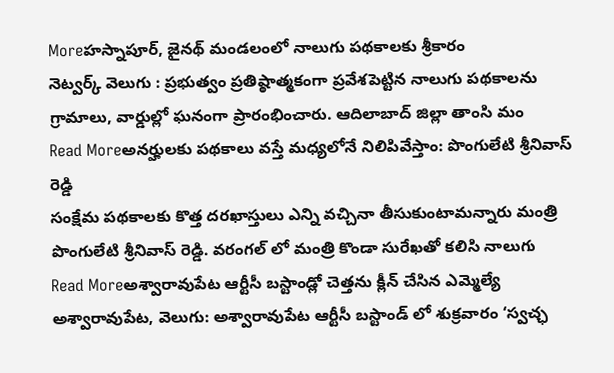Moreహస్నాపూర్, జైనథ్ మండలంలో నాలుగు పథకాలకు శ్రీకారం
నెట్వర్క్ వెలుగు : ప్రభుత్వం ప్రతిష్ఠాత్మకంగా ప్రవేశపెట్టిన నాలుగు పథకాలను గ్రామాలు, వార్డుల్లో ఘనంగా ప్రారంభించారు. ఆదిలాబాద్ జిల్లా తాంసి మం
Read Moreఅనర్హులకు పథకాలు వస్తే మధ్యలోనే నిలిపివేస్తాం: పొంగులేటి శ్రీనివాస్ రెడ్డి
సంక్షేమ పథకాలకు కొత్త దరఖాస్తులు ఎన్ని వచ్చినా తీసుకుంటామన్నారు మంత్రి పొంగులేటి శ్రీనివాస్ రెడ్డి. వరంగల్ లో మంత్రి కొండా సురేఖతో కలిసి నాలుగు
Read Moreఅశ్వారావుపేట ఆర్టీసీ బస్టాండ్లో చెత్తను క్లీన్ చేసిన ఎమ్మెల్యే
అశ్వారావుపేట, వెలుగు: అశ్వారావుపేట ఆర్టీసీ బస్టాండ్ లో శుక్రవారం ‘స్వచ్ఛ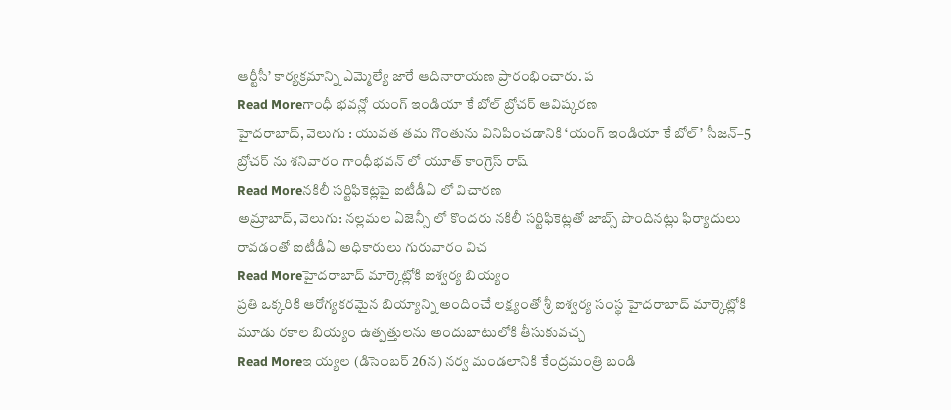ఆర్టీసీ’ కార్యక్రమాన్ని ఎమ్మెల్యే జారే ఆదినారాయణ ప్రారంభించారు. ప
Read Moreగాంధీ భవన్లో యంగ్ ఇండియా కే బోల్ బ్రోచర్ ఆవిష్కరణ
హైదరాబాద్, వెలుగు : యువత తమ గొంతును వినిపించడానికి ‘యంగ్ ఇండియా కే బోల్’ సీజన్–5 బ్రోచర్ ను శనివారం గాంధీభవన్ లో యూత్ కాంగ్రెస్ రాష్
Read Moreనకిలీ సర్టిఫికెట్లపై ఐటీడీఏ లో విచారణ
అమ్రాబాద్, వెలుగు: నల్లమల ఏజెన్సీ లో కొందరు నకిలీ సర్టిఫికెట్లతో జాబ్స్ పొందినట్లు ఫిర్యాదులు రావడంతో ఐటీడీఏ అధికారులు గురువారం విచ
Read Moreహైదరాబాద్ మార్కెట్లోకి ఐశ్వర్య బియ్యం
ప్రతి ఒక్కరికి ఆరోగ్యకరమైన బియ్యాన్ని అందించే లక్ష్యంతో శ్రీ ఐశ్వర్య సంస్థ హైదరాబాద్ మార్కెట్లోకి మూడు రకాల బియ్యం ఉత్పత్తులను అందుబాటులోకి తీసుకువచ్చ
Read Moreఇ య్యల (డిసెంబర్ 26న) నర్వ మండలానికి కేంద్రమంత్రి బండి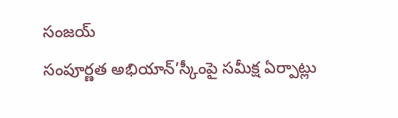సంజయ్
సంపూర్ణత అభియాన్’స్కీంపై సమీక్ష ఏర్పాట్లు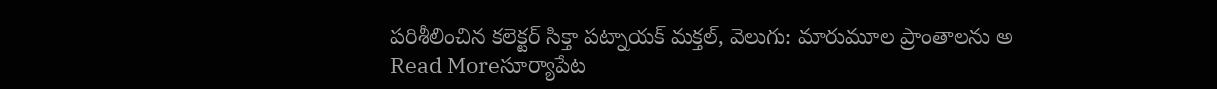పరిశీలించిన కలెక్టర్ సిక్తా పట్నాయక్ మక్తల్, వెలుగు: మారుమూల ప్రాంతాలను అ
Read Moreసూర్యాపేట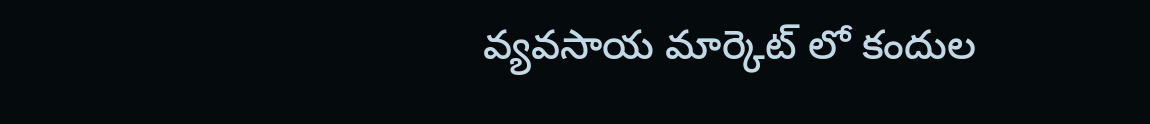వ్యవసాయ మార్కెట్ లో కందుల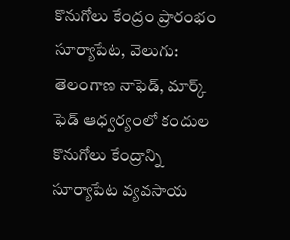కొనుగోలు కేంద్రం ప్రారంభం
సూర్యాపేట, వెలుగు: తెలంగాణ నాఫెడ్, మార్క్ ఫెడ్ ఆధ్వర్యంలో కందుల కొనుగోలు కేంద్రాన్ని సూర్యాపేట వ్యవసాయ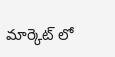మార్కెట్ లో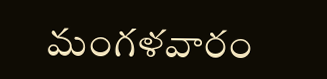మంగళవారం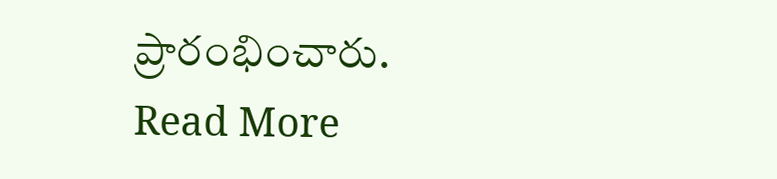ప్రారంభించారు.
Read More